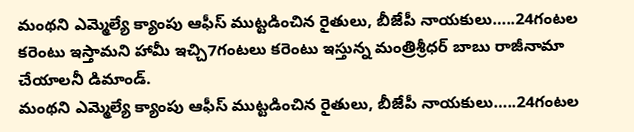మంథని ఎమ్మెల్యే క్యాంపు ఆఫీస్ ముట్టడించిన రైతులు, బీజేపీ నాయకులు…..24గంటల కరెంటు ఇస్తామని హామీ ఇచ్చి7గంటలు కరెంటు ఇస్తున్న మంత్రిశ్రీధర్ బాబు రాజీనామా చేయాలనీ డిమాండ్.
మంథని ఎమ్మెల్యే క్యాంపు ఆఫీస్ ముట్టడించిన రైతులు, బీజేపీ నాయకులు…..24గంటల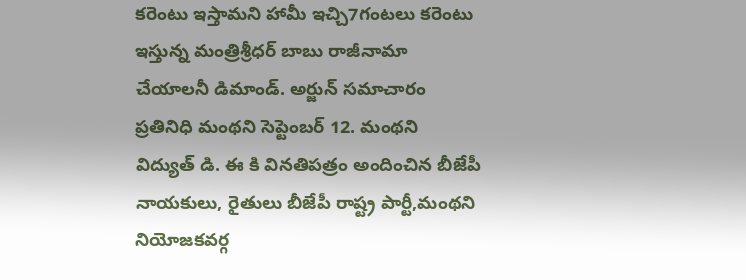కరెంటు ఇస్తామని హామీ ఇచ్చి7గంటలు కరెంటు ఇస్తున్న మంత్రిశ్రీధర్ బాబు రాజీనామా చేయాలనీ డిమాండ్. అర్జున్ సమాచారం ప్రతినిధి మంథని సెప్టెంబర్ 12. మంథని విద్యుత్ డి. ఈ కి వినతిపత్రం అందించిన బీజేపీ నాయకులు, రైతులు బీజేపీ రాష్ట్ర పార్టీ,మంథని నియోజకవర్గ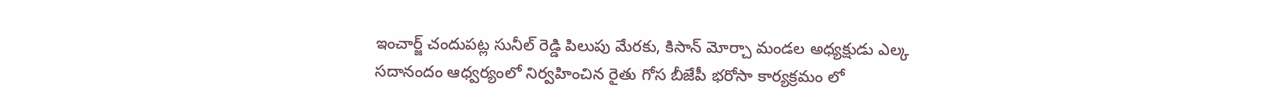ఇంచార్జ్ చందుపట్ల సునీల్ రెడ్డి పిలుపు మేరకు, కిసాన్ మోర్చా మండల అధ్యక్షుడు ఎల్క సదానందం ఆధ్వర్యంలో నిర్వహించిన రైతు గోస బీజేపీ భరోసా కార్యక్రమం లో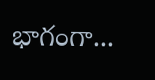భాగంగా...